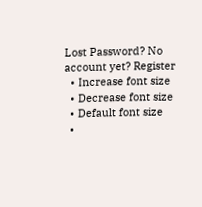Lost Password? No account yet? Register
  • Increase font size
  • Decrease font size
  • Default font size
  •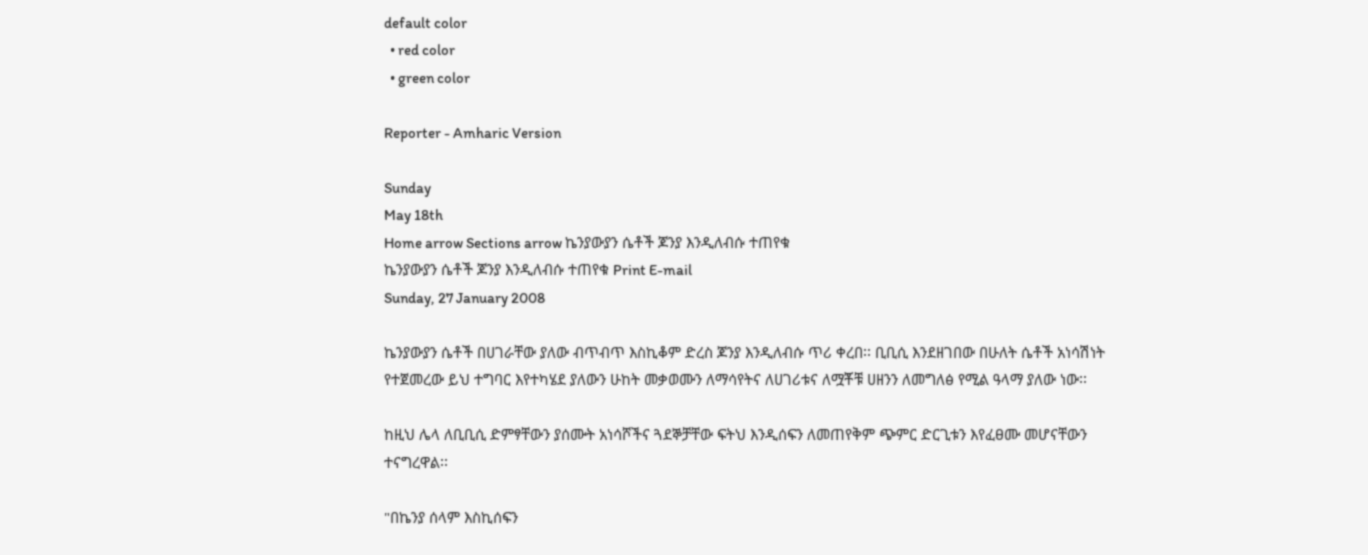default color
  • red color
  • green color

Reporter - Amharic Version

Sunday
May 18th
Home arrow Sections arrow ኬንያውያን ሴቶች ጆንያ እንዲለብሱ ተጠየቁ
ኬንያውያን ሴቶች ጆንያ እንዲለብሱ ተጠየቁ Print E-mail
Sunday, 27 January 2008

ኬንያውያን ሴቶች በሀገራቸው ያለው ብጥብጥ እስኪቆም ድረስ ጆንያ እንዲለብሱ ጥሪ ቀረበ፡፡ ቢቢሲ እንደዘገበው በሁለት ሴቶች አነሳሽነት የተጀመረው ይህ ተግባር እየተካሄደ ያለውን ሁከት መቃወሙን ለማሳየትና ለሀገሪቱና ለሟቾቹ ሀዘንን ለመግለፅ የሚል ዓላማ ያለው ነው፡፡

ከዚህ ሌላ ለቢቢሲ ድምፃቸውን ያሰሙት አነሳሾችና ጓደኞቻቸው ፍትህ እንዲሰፍን ለመጠየቅም ጭምር ድርጊቱን እየፈፀሙ መሆናቸውን ተናግረዋል፡፡

"በኬንያ ሰላም እስኪሰፍን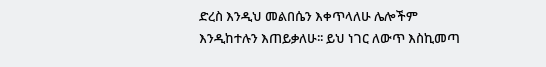ድረስ እንዲህ መልበሴን እቀጥላለሁ ሌሎችም እንዲከተሉን እጠይቃለሁ፡፡ ይህ ነገር ለውጥ እስኪመጣ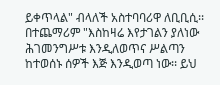ይቀጥላል" ብላለች አስተባባሪዋ ለቢቢሲ፡፡ በተጨማሪም "እስከዛሬ እየታገልን ያለነው ሕገመንግሥቱ እንዲለወጥና ሥልጣን ከተወሰኑ ሰዎች እጅ እንዲወጣ ነው፡፡ ይህ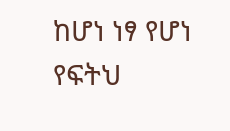ከሆነ ነፃ የሆነ የፍትህ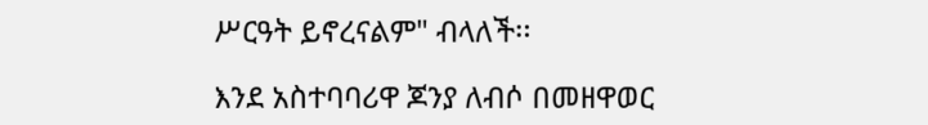ሥርዓት ይኖረናልም" ብላለች፡፡

እንደ አስተባባሪዋ ጆንያ ለብሶ በመዘዋወር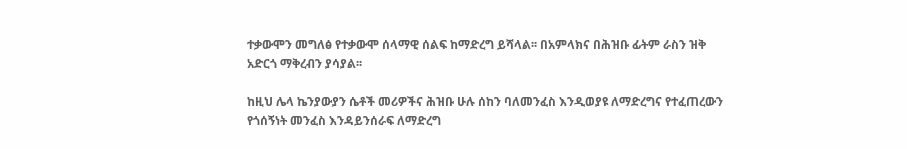ተቃውሞን መግለፅ የተቃውሞ ሰላማዊ ሰልፍ ከማድረግ ይሻላል፡፡ በአምላክና በሕዝቡ ፊትም ራስን ዝቅ አድርጎ ማቅረብን ያሳያል፡፡

ከዚህ ሌላ ኬንያውያን ሴቶች መሪዎችና ሕዝቡ ሁሉ ሰከን ባለመንፈስ እንዲወያዩ ለማድረግና የተፈጠረውን የጎሰኝነት መንፈስ እንዳይንሰራፍ ለማድረግ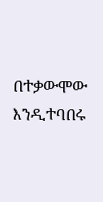በተቃውሞው እንዲተባበሩ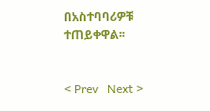በአስተባባሪዎቹ ተጠይቀዋል፡፡


< Prev   Next >